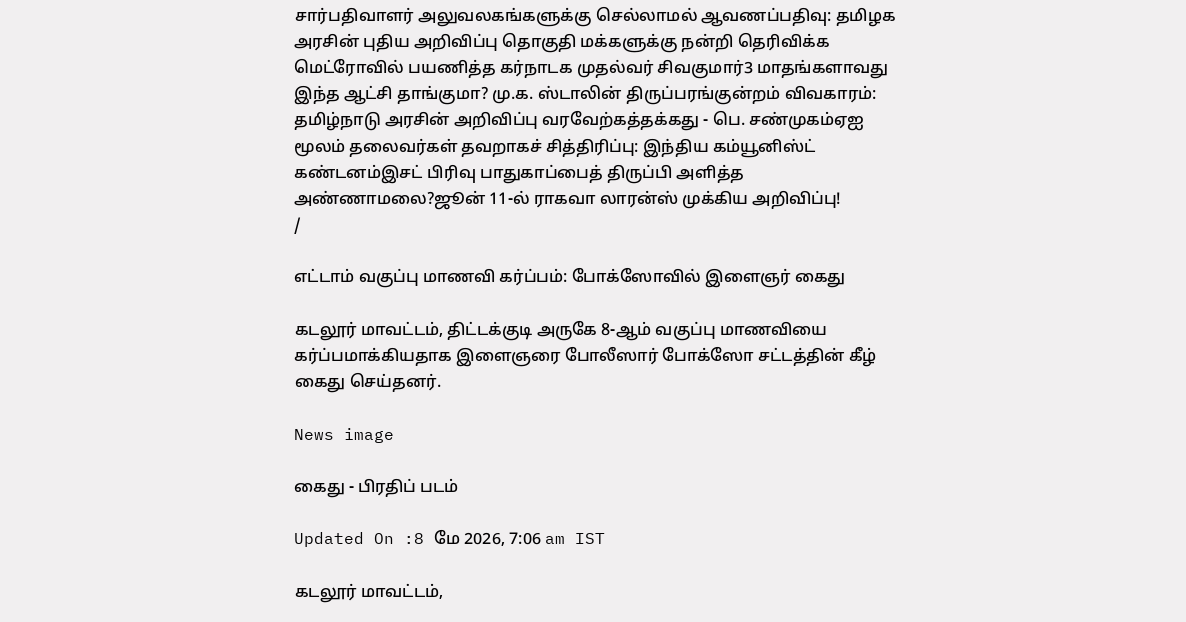சார்பதிவாளர் அலுவலகங்களுக்கு செல்லாமல் ஆவணப்பதிவு: தமிழக அரசின் புதிய அறிவிப்பு தொகுதி மக்களுக்கு நன்றி தெரிவிக்க மெட்ரோவில் பயணித்த கர்நாடக முதல்வர் சிவகுமார்3 மாதங்களாவது இந்த ஆட்சி தாங்குமா? மு.க. ஸ்டாலின் திருப்பரங்குன்றம் விவகாரம்: தமிழ்நாடு அரசின் அறிவிப்பு வரவேற்கத்தக்கது - பெ. சண்முகம்ஏஐ மூலம் தலைவர்கள் தவறாகச் சித்திரிப்பு: இந்திய கம்யூனிஸ்ட் கண்டனம்இசட் பிரிவு பாதுகாப்பைத் திருப்பி அளித்த அண்ணாமலை?ஜூன் 11-ல் ராகவா லாரன்ஸ் முக்கிய அறிவிப்பு!
/

எட்டாம் வகுப்பு மாணவி கர்ப்பம்: போக்ஸோவில் இளைஞர் கைது

கடலூர் மாவட்டம், திட்டக்குடி அருகே 8-ஆம் வகுப்பு மாணவியை கர்ப்பமாக்கியதாக இளைஞரை போலீஸார் போக்ஸோ சட்டத்தின் கீழ் கைது செய்தனர்.

News image

கைது - பிரதிப் படம்

Updated On :8 மே 2026, 7:06 am IST

கடலூர் மாவட்டம்,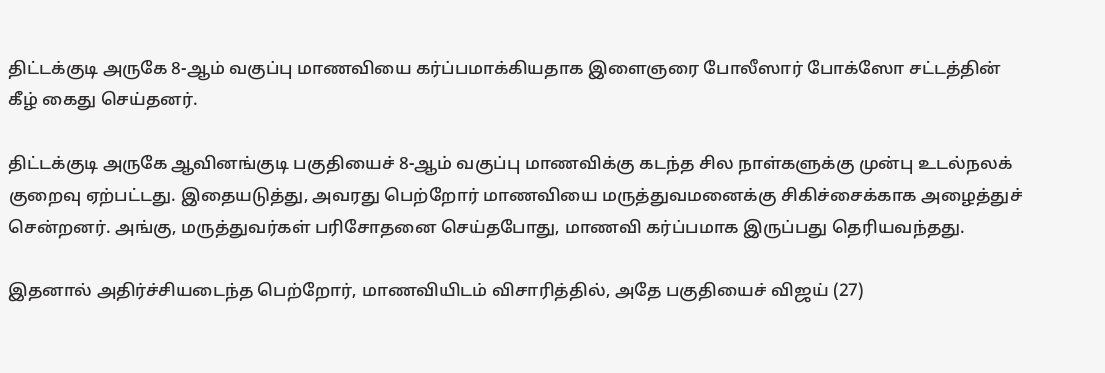திட்டக்குடி அருகே 8-ஆம் வகுப்பு மாணவியை கர்ப்பமாக்கியதாக இளைஞரை போலீஸார் போக்ஸோ சட்டத்தின் கீழ் கைது செய்தனர்.

திட்டக்குடி அருகே ஆவினங்குடி பகுதியைச் 8-ஆம் வகுப்பு மாணவிக்கு கடந்த சில நாள்களுக்கு முன்பு உடல்நலக் குறைவு ஏற்பட்டது. இதையடுத்து, அவரது பெற்றோர் மாணவியை மருத்துவமனைக்கு சிகிச்சைக்காக அழைத்துச் சென்றனர். அங்கு, மருத்துவர்கள் பரிசோதனை செய்தபோது, மாணவி கர்ப்பமாக இருப்பது தெரியவந்தது.

இதனால் அதிர்ச்சியடைந்த பெற்றோர், மாணவியிடம் விசாரித்தில், அதே பகுதியைச் விஜய் (27)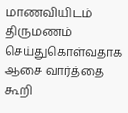மாணவியிடம் திருமணம் செய்துகொள்வதாக ஆசை வார்த்தை கூறி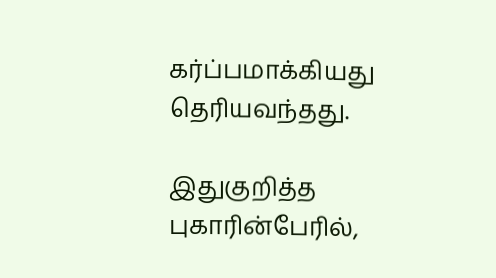கர்ப்பமாக்கியது தெரியவந்தது.

இதுகுறித்த புகாரின்பேரில்,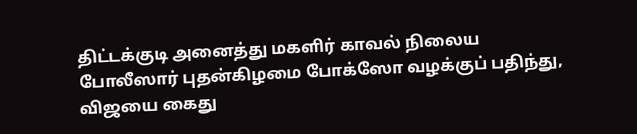திட்டக்குடி அனைத்து மகளிர் காவல் நிலைய போலீஸார் புதன்கிழமை போக்ஸோ வழக்குப் பதிந்து, விஜயை கைது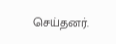செய்தனர்.